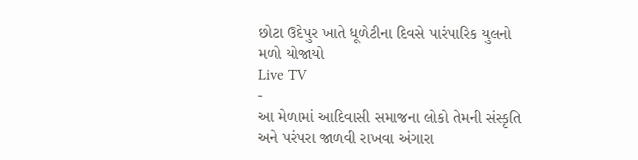છોટા ઉદેપુર ખાતે ધૂળેટીના દિવસે પારંપારિક યુલનો મળો યોજાયો
Live TV
-
આ મેળામાં આદિવાસી સમાજના લોકો તેમની સંસ્કૃતિ અને પરંપરા જાળવી રાખવા અંગારા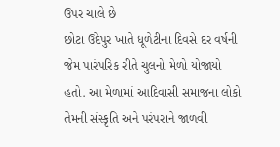ઉપર ચાલે છે
છોટા ઉદેપુર ખાતે ધૂળેટીના દિવસે દર વર્ષની જેમ પારંપરિક રીતે ચુલનો મેળો યોજાયો હતો. આ મેળામાં આદિવાસી સમાજના લોકો તેમની સંસ્કૃતિ અને પરંપરાને જાળવી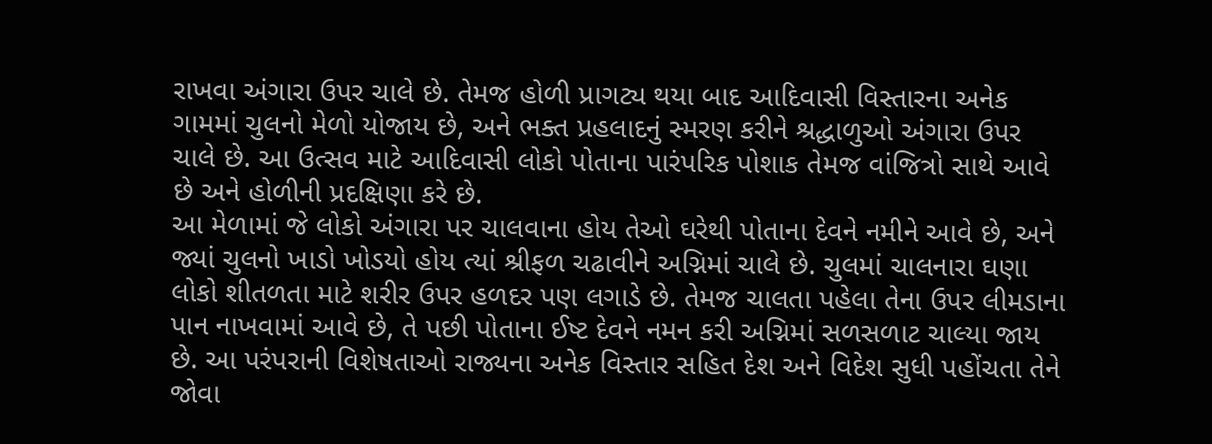રાખવા અંગારા ઉપર ચાલે છે. તેમજ હોળી પ્રાગટ્ય થયા બાદ આદિવાસી વિસ્તારના અનેક ગામમાં ચુલનો મેળો યોજાય છે, અને ભક્ત પ્રહલાદનું સ્મરણ કરીને શ્રદ્ધાળુઓ અંગારા ઉપર ચાલે છે. આ ઉત્સવ માટે આદિવાસી લોકો પોતાના પારંપરિક પોશાક તેમજ વાંજિત્રો સાથે આવે છે અને હોળીની પ્રદક્ષિણા કરે છે.
આ મેળામાં જે લોકો અંગારા પર ચાલવાના હોય તેઓ ઘરેથી પોતાના દેવને નમીને આવે છે, અને જ્યાં ચુલનો ખાડો ખોડયો હોય ત્યાં શ્રીફળ ચઢાવીને અગ્નિમાં ચાલે છે. ચુલમાં ચાલનારા ઘણા લોકો શીતળતા માટે શરીર ઉપર હળદર પણ લગાડે છે. તેમજ ચાલતા પહેલા તેના ઉપર લીમડાના પાન નાખવામાં આવે છે, તે પછી પોતાના ઈષ્ટ દેવને નમન કરી અગ્નિમાં સળસળાટ ચાલ્યા જાય છે. આ પરંપરાની વિશેષતાઓ રાજ્યના અનેક વિસ્તાર સહિત દેશ અને વિદેશ સુધી પહોંચતા તેને જોવા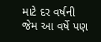માટે દર વર્ષની જેમ આ વર્ષે પણ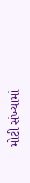મોટી સંખ્યામાં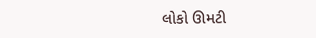લોકો ઊમટી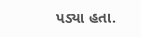પડ્યા હતા.